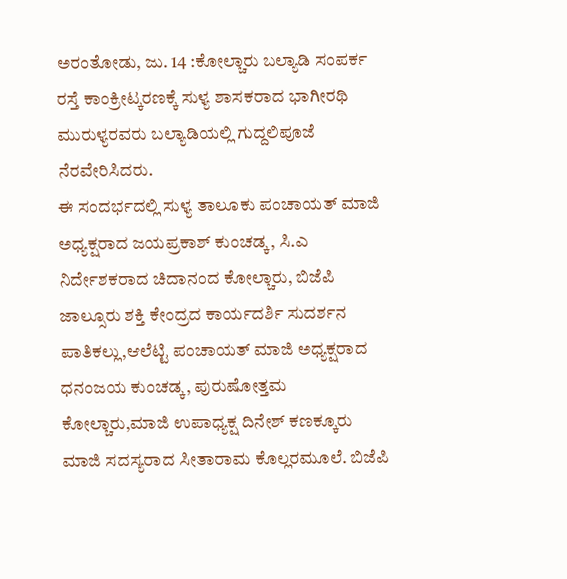ಅರಂತೋಡು, ಜು. 14 :ಕೋಲ್ಚಾರು ಬಲ್ಯಾಡಿ ಸಂಪರ್ಕ ರಸ್ತೆ ಕಾಂಕ್ರೀಟ್ಕರಣಕ್ಕೆ ಸುಳ್ಯ ಶಾಸಕರಾದ ಭಾಗೀರಥಿ ಮುರುಳ್ಯರವರು ಬಲ್ಯಾಡಿಯಲ್ಲಿ ಗುದ್ದಲಿಪೂಜೆ ನೆರವೇರಿಸಿದರು.
ಈ ಸಂದರ್ಭದಲ್ಲಿ ಸುಳ್ಯ ತಾಲೂಕು ಪಂಚಾಯತ್ ಮಾಜಿ ಅಧ್ಯಕ್ಷರಾದ ಜಯಪ್ರಕಾಶ್ ಕುಂಚಡ್ಕ, ಸಿ.ಎ ನಿರ್ದೇಶಕರಾದ ಚಿದಾನಂದ ಕೋಲ್ಚಾರು, ಬಿಜೆಪಿ ಜಾಲ್ಸೂರು ಶಕ್ತಿ ಕೇಂದ್ರದ ಕಾರ್ಯದರ್ಶಿ ಸುದರ್ಶನ ಪಾತಿಕಲ್ಲು,ಆಲೆಟ್ಟಿ ಪಂಚಾಯತ್ ಮಾಜಿ ಅಧ್ಯಕ್ಷರಾದ ಧನಂಜಯ ಕುಂಚಡ್ಕ, ಪುರುಷೋತ್ತಮ ಕೋಲ್ಚಾರು,ಮಾಜಿ ಉಪಾಧ್ಯಕ್ಷ ದಿನೇಶ್ ಕಣಕ್ಕೂರು ಮಾಜಿ ಸದಸ್ಯರಾದ ಸೀತಾರಾಮ ಕೊಲ್ಲರಮೂಲೆ. ಬಿಜೆಪಿ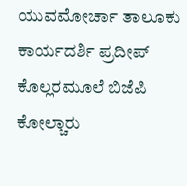ಯುವಮೋರ್ಚಾ ತಾಲೂಕು ಕಾರ್ಯದರ್ಶಿ ಪ್ರದೀಪ್ ಕೊಲ್ಲರಮೂಲೆ ಬಿಜೆಪಿ ಕೋಲ್ಚಾರು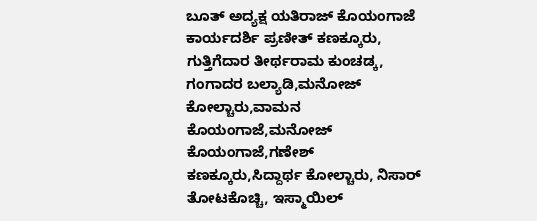ಬೂತ್ ಅದ್ಯಕ್ಷ ಯತಿರಾಜ್ ಕೊಯಂಗಾಜೆ ಕಾರ್ಯದರ್ಶಿ ಪ್ರಣೀತ್ ಕಣಕ್ಕೂರು,
ಗುತ್ತಿಗೆದಾರ ತೀರ್ಥರಾಮ ಕುಂಚಡ್ಕ, ಗಂಗಾದರ ಬಲ್ಯಾಡಿ,ಮನೋಜ್ ಕೋಲ್ಚಾರು,ವಾಮನ ಕೊಯಂಗಾಜೆ,ಮನೋಜ್ ಕೊಯಂಗಾಜೆ,ಗಣೇಶ್ ಕಣಕ್ಕೂರು,ಸಿದ್ದಾರ್ಥ ಕೋಲ್ಚಾರು, ನಿಸಾರ್ ತೋಟಕೊಚ್ಚಿ, ಇಸ್ಮಾಯಿಲ್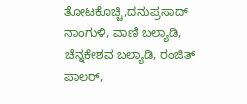ತೋಟಕೊಚ್ಚಿ,ದನುಪ್ರಸಾದ್ ನಾಂಗುಳಿ, ವಾಣಿ ಬಲ್ಯಾಡಿ, ಚೆನ್ನಕೇಶವ ಬಲ್ಯಾಡಿ, ರಂಜಿತ್ ಪಾಲರ್,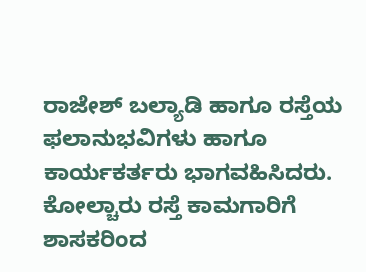ರಾಜೇಶ್ ಬಲ್ಯಾಡಿ ಹಾಗೂ ರಸ್ತೆಯ ಫಲಾನುಭವಿಗಳು ಹಾಗೂ ಕಾರ್ಯಕರ್ತರು ಭಾಗವಹಿಸಿದರು.
ಕೋಲ್ಚಾರು ರಸ್ತೆ ಕಾಮಗಾರಿಗೆ ಶಾಸಕರಿಂದ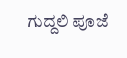ಗುದ್ದಲಿ ಪೂಜೆ